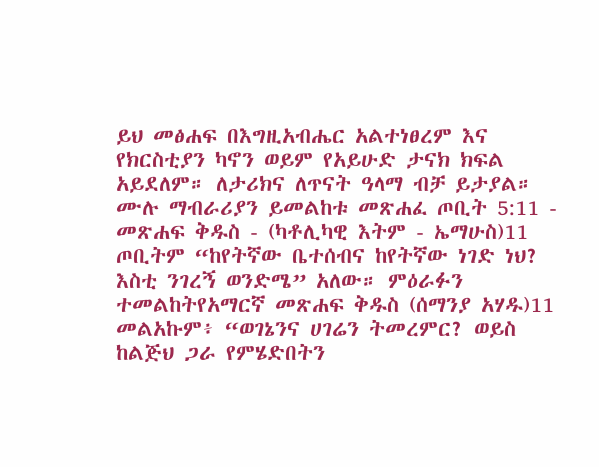ይህ መፅሐፍ በእግዚአብሔር አልተነፀረም እና የክርስቲያን ካኖን ወይም የአይሁድ ታናክ ክፍል አይደለም። ለታሪክና ለጥናት ዓላማ ብቻ ይታያል። ሙሉ ማብራሪያን ይመልከቱ መጽሐፈ ጦቢት 5:11 - መጽሐፍ ቅዱስ - (ካቶሊካዊ እትም - ኤማሁስ)11 ጦቢትም “ከየትኛው ቤተሰብና ከየትኛው ነገድ ነህ? እስቲ ንገረኝ ወንድሜ” አለው። ምዕራፉን ተመልከትየአማርኛ መጽሐፍ ቅዱስ (ሰማንያ አሃዱ)11 መልአኩም፥ “ወገኔንና ሀገሬን ትመረምር? ወይስ ከልጅህ ጋራ የምሄድበትን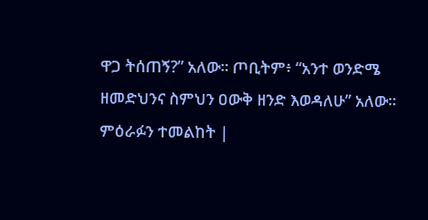ዋጋ ትሰጠኝ?” አለው። ጦቢትም፥ “አንተ ወንድሜ ዘመድህንና ስምህን ዐውቅ ዘንድ እወዳለሁ” አለው። ምዕራፉን ተመልከት |